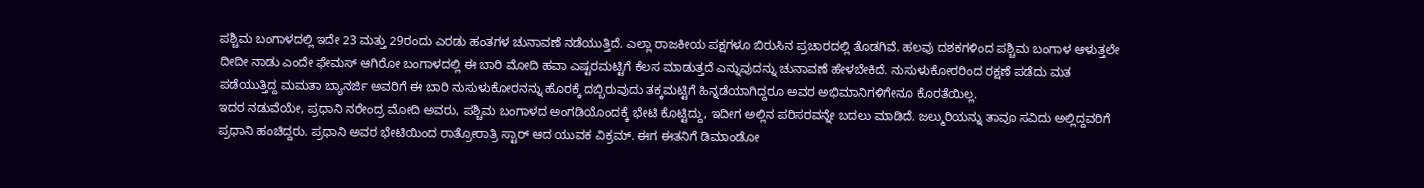ಪಶ್ಚಿಮ ಬಂಗಾಳದಲ್ಲಿ ಇದೇ 23 ಮತ್ತು 29ರಂದು ಎರಡು ಹಂತಗಳ ಚುನಾವಣೆ ನಡೆಯುತ್ತಿದೆ. ಎಲ್ಲಾ ರಾಜಕೀಯ ಪಕ್ಷಗಳೂ ಬಿರುಸಿನ ಪ್ರಚಾರದಲ್ಲಿ ತೊಡಗಿವೆ. ಹಲವು ದಶಕಗಳಿಂದ ಪಶ್ಚಿಮ ಬಂಗಾಳ ಆಳುತ್ತಲೇ ದೀದೀ ನಾಡು ಎಂದೇ ಫೇಮಸ್ ಆಗಿರೋ ಬಂಗಾಳದಲ್ಲಿ ಈ ಬಾರಿ ಮೋದಿ ಹವಾ ಎಷ್ಟರಮಟ್ಟಿಗೆ ಕೆಲಸ ಮಾಡುತ್ತದೆ ಎನ್ನುವುದನ್ನು ಚುನಾವಣೆ ಹೇಳಬೇಕಿದೆ. ನುಸುಳುಕೋರರಿಂದ ರಕ್ಷಣೆ ಪಡೆದು ಮತ ಪಡೆಯುತ್ತಿದ್ದ ಮಮತಾ ಬ್ಯಾನರ್ಜಿ ಅವರಿಗೆ ಈ ಬಾರಿ ನುಸುಳುಕೋರನನ್ನು ಹೊರಕ್ಕೆ ದಬ್ಬಿರುವುದು ತಕ್ಕಮಟ್ಟಿಗೆ ಹಿನ್ನಡೆಯಾಗಿದ್ದರೂ ಅವರ ಅಭಿಮಾನಿಗಳಿಗೇನೂ ಕೊರತೆಯಿಲ್ಲ.
ಇದರ ನಡುವೆಯೇ, ಪ್ರಧಾನಿ ನರೇಂದ್ರ ಮೋದಿ ಅವರು, ಪಶ್ಚಿಮ ಬಂಗಾಳದ ಅಂಗಡಿಯೊಂದಕ್ಕೆ ಭೇಟಿ ಕೊಟ್ಟಿದ್ದು, ಇದೀಗ ಅಲ್ಲಿನ ಪರಿಸರವನ್ನೇ ಬದಲು ಮಾಡಿದೆ. ಜಲ್ಮುರಿಯನ್ನು ತಾವೂ ಸವಿದು ಅಲ್ಲಿದ್ದವರಿಗೆ ಪ್ರಧಾನಿ ಹಂಚಿದ್ದರು. ಪ್ರಧಾನಿ ಅವರ ಭೇಟಿಯಿಂದ ರಾತ್ರೋರಾತ್ರಿ ಸ್ಟಾರ್ ಆದ ಯುವಕ ವಿಕ್ರಮ್. ಈಗ ಈತನಿಗೆ ಡಿಮಾಂಡೋ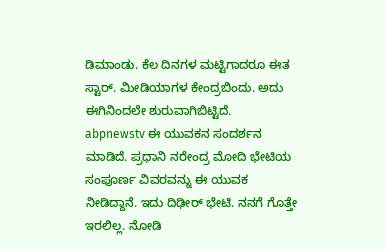ಡಿಮಾಂಡು. ಕೆಲ ದಿನಗಳ ಮಟ್ಟಿಗಾದರೂ ಈತ ಸ್ಟಾರ್. ಮೀಡಿಯಾಗಳ ಕೇಂದ್ರಬಿಂದು. ಅದು ಈಗಿನಿಂದಲೇ ಶುರುವಾಗಿಬಿಟ್ಟಿದೆ.
abpnewstv ಈ ಯುವಕನ ಸಂದರ್ಶನ ಮಾಡಿದೆ. ಪ್ರಧಾನಿ ನರೇಂದ್ರ ಮೋದಿ ಭೇಟಿಯ ಸಂಪೂರ್ಣ ವಿವರವನ್ನು ಈ ಯುವಕ ನೀಡಿದ್ದಾನೆ. ಇದು ದಿಢೀರ್ ಭೇಟಿ. ನನಗೆ ಗೊತ್ತೇ ಇರಲಿಲ್ಲ. ನೋಡಿ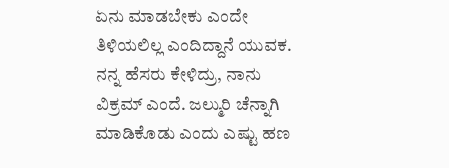ಏನು ಮಾಡಬೇಕು ಎಂದೇ ತಿಳಿಯಲಿಲ್ಲ ಎಂದಿದ್ದಾನೆ ಯುವಕ. ನನ್ನ ಹೆಸರು ಕೇಳಿದ್ರು, ನಾನು ವಿಕ್ರಮ್ ಎಂದೆ. ಜಲ್ಮುರಿ ಚೆನ್ನಾಗಿ ಮಾಡಿಕೊಡು ಎಂದು ಎಷ್ಟು ಹಣ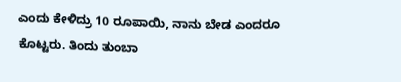ಎಂದು ಕೇಳಿದ್ರು 10 ರೂಪಾಯಿ, ನಾನು ಬೇಡ ಎಂದರೂ ಕೊಟ್ಟರು. ತಿಂದು ತುಂಬಾ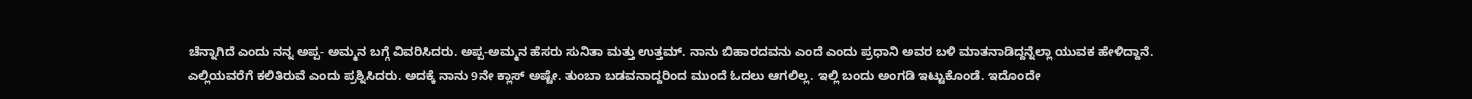ಚೆನ್ನಾಗಿದೆ ಎಂದು ನನ್ನ ಅಪ್ಪ- ಅಮ್ಮನ ಬಗ್ಗೆ ವಿವರಿಸಿದರು. ಅಪ್ಪ-ಅಮ್ಮನ ಹೆಸರು ಸುನಿತಾ ಮತ್ತು ಉತ್ತಮ್. ನಾನು ಬಿಹಾರದವನು ಎಂದೆ ಎಂದು ಪ್ರಧಾನಿ ಅವರ ಬಳಿ ಮಾತನಾಡಿದ್ದನ್ನೆಲ್ಲಾ ಯುವಕ ಹೇಳಿದ್ದಾನೆ.
ಎಲ್ಲಿಯವರೆಗೆ ಕಲಿತಿರುವೆ ಎಂದು ಪ್ರಶ್ನಿಸಿದರು. ಅದಕ್ಕೆ ನಾನು 9ನೇ ಕ್ಲಾಸ್ ಅಷ್ಟೇ. ತುಂಬಾ ಬಡವನಾದ್ದರಿಂದ ಮುಂದೆ ಓದಲು ಆಗಲಿಲ್ಲ. ಇಲ್ಲಿ ಬಂದು ಅಂಗಡಿ ಇಟ್ಟುಕೊಂಡೆ. ಇದೊಂದೇ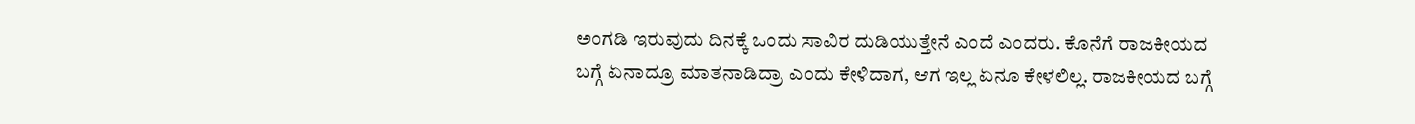ಅಂಗಡಿ ಇರುವುದು ದಿನಕ್ಕೆ ಒಂದು ಸಾವಿರ ದುಡಿಯುತ್ತೇನೆ ಎಂದೆ ಎಂದರು. ಕೊನೆಗೆ ರಾಜಕೀಯದ ಬಗ್ಗೆ ಏನಾದ್ರೂ ಮಾತನಾಡಿದ್ರಾ ಎಂದು ಕೇಳಿದಾಗ, ಆಗ ಇಲ್ಲ ಏನೂ ಕೇಳಲಿಲ್ಲ. ರಾಜಕೀಯದ ಬಗ್ಗೆ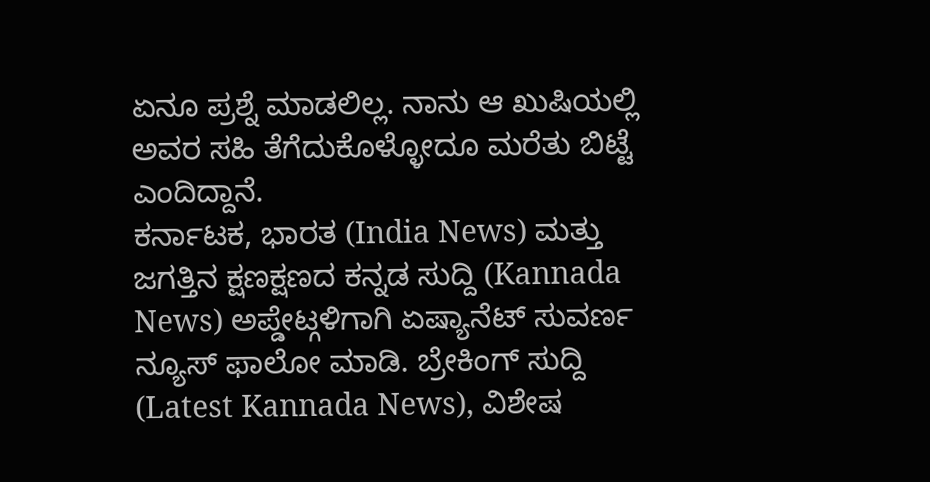ಏನೂ ಪ್ರಶ್ನೆ ಮಾಡಲಿಲ್ಲ. ನಾನು ಆ ಖುಷಿಯಲ್ಲಿ ಅವರ ಸಹಿ ತೆಗೆದುಕೊಳ್ಳೋದೂ ಮರೆತು ಬಿಟ್ಟೆ ಎಂದಿದ್ದಾನೆ.
ಕರ್ನಾಟಕ, ಭಾರತ (India News) ಮತ್ತು ಜಗತ್ತಿನ ಕ್ಷಣಕ್ಷಣದ ಕನ್ನಡ ಸುದ್ದಿ (Kannada News) ಅಪ್ಡೇಟ್ಗಳಿಗಾಗಿ ಏಷ್ಯಾನೆಟ್ ಸುವರ್ಣ ನ್ಯೂಸ್ ಫಾಲೋ ಮಾಡಿ. ಬ್ರೇಕಿಂಗ್ ಸುದ್ದಿ (Latest Kannada News), ವಿಶೇಷ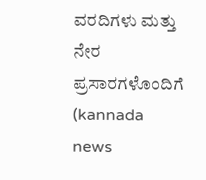ವರದಿಗಳು ಮತ್ತು ನೇರ ಪ್ರಸಾರಗಳೊಂದಿಗೆ (kannada news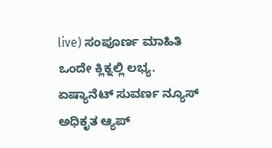live) ಸಂಪೂರ್ಣ ಮಾಹಿತಿ ಒಂದೇ ಕ್ಲಿಕ್ನಲ್ಲಿ ಲಭ್ಯ. ಏಷ್ಯಾನೆಟ್ ಸುವರ್ಣ ನ್ಯೂಸ್ ಅಧಿಕೃತ ಆ್ಯಪ್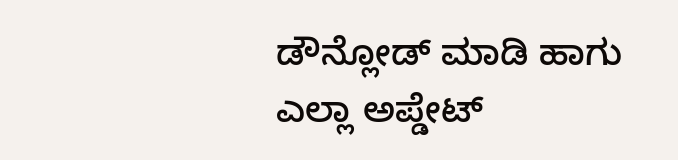ಡೌನ್ಲೋಡ್ ಮಾಡಿ ಹಾಗು ಎಲ್ಲಾ ಅಪ್ಡೇಟ್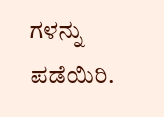ಗಳನ್ನು ಪಡೆಯಿರಿ.